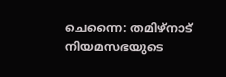ചെന്നൈ: തമിഴ്നാട് നിയമസഭയുടെ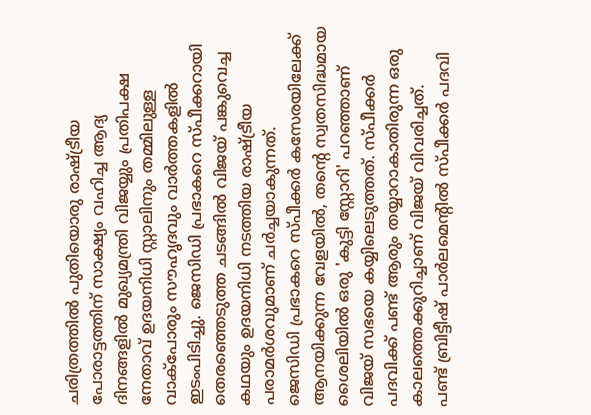ചരിത്രത്തിൽ പുതിയൊരു രാഷ്ട്രീയ പോരാട്ടത്തിന് സാക്ഷ്യം വഹിച്ച ആദ്യ ദിനങ്ങളിൽ മുഖ്യമന്ത്രി വിജയ്യും പ്രതിപക്ഷ നേതാവ് ഉദയനിധി സ്റ്റാലിനും തമ്മിലുള്ള വാക്പോരും സൗഹൃദവും വാർത്തകളിൽ ഇടംപിടിച്ചു. ജെസിഡി പ്രഭാകറെ സ്പീക്കറായി തെരഞ്ഞെടുത്ത ചടങ്ങിൽ വിജയ് പങ്കുവെച്ച കഥയും ഉദയനിധി നടത്തിയ രാഷ്ട്രീയ പരാമർശവുമാണ് ചർച്ചയാകുന്നത്.
ജെസിഡി പ്രഭാകറെ സ്പീക്കർ കസേരയിലേക്ക് ആനയിക്കുന്ന വേളയിൽ, തന്റെ സ്വതസിദ്ധമായ ശൈലിയിൽ ഒരു 'കുട്ടി സ്റ്റോറി' പറഞ്ഞാണ് വിജയ് സഭയെ കയ്യിലെടുത്തത്. സ്പീക്കർ പദവിക്ക് പണ്ട് ആരും തയ്യാറാകാതിരുന്ന ഒരു കാലത്തെക്കുറിച്ചാണ് വിജയ് വിവരിച്ചത്.
പണ്ട് ബ്രിട്ടീഷ് പാർലമെന്റിൽ സ്പീക്കർ പദവി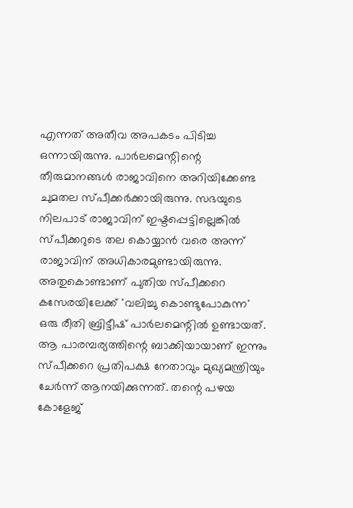എന്നത് അതീവ അപകടം പിടിച്ച ഒന്നായിരുന്നു. പാർലമെന്റിന്റെ തീരുമാനങ്ങൾ രാജാവിനെ അറിയിക്കേണ്ട ചുമതല സ്പീക്കർക്കായിരുന്നു. സഭയുടെ നിലപാട് രാജാവിന് ഇഷ്ടപ്പെട്ടില്ലെങ്കിൽ സ്പീക്കറുടെ തല കൊയ്യാൻ വരെ അന്ന് രാജാവിന് അധികാരമുണ്ടായിരുന്നു.
അതുകൊണ്ടാണ് പുതിയ സ്പീക്കറെ കസേരയിലേക്ക് 'വലിച്ചു കൊണ്ടുപോകുന്ന' ഒരു രീതി ബ്രിട്ടീഷ് പാർലമെന്റിൽ ഉണ്ടായത്. ആ പാരമ്പര്യത്തിന്റെ ബാക്കിയായാണ് ഇന്നും സ്പീക്കറെ പ്രതിപക്ഷ നേതാവും മുഖ്യമന്ത്രിയും ചേർന്ന് ആനയിക്കുന്നത്. തന്റെ പഴയ കോളേജ്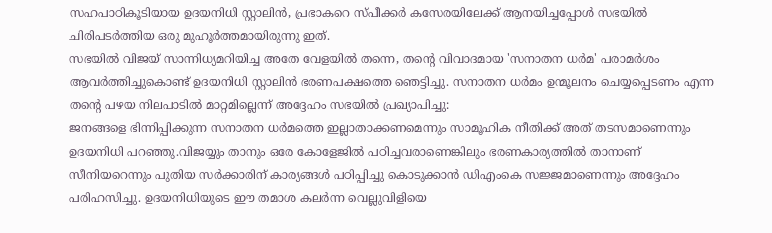സഹപാഠികൂടിയായ ഉദയനിധി സ്റ്റാലിൻ, പ്രഭാകറെ സ്പീക്കർ കസേരയിലേക്ക് ആനയിച്ചപ്പോൾ സഭയിൽ ചിരിപടർത്തിയ ഒരു മുഹൂർത്തമായിരുന്നു ഇത്.
സഭയിൽ വിജയ് സാന്നിധ്യമറിയിച്ച അതേ വേളയിൽ തന്നെ, തന്റെ വിവാദമായ 'സനാതന ധർമ' പരാമർശം ആവർത്തിച്ചുകൊണ്ട് ഉദയനിധി സ്റ്റാലിൻ ഭരണപക്ഷത്തെ ഞെട്ടിച്ചു. സനാതന ധർമം ഉന്മൂലനം ചെയ്യപ്പെടണം എന്ന തന്റെ പഴയ നിലപാടിൽ മാറ്റമില്ലെന്ന് അദ്ദേഹം സഭയിൽ പ്രഖ്യാപിച്ചു:
ജനങ്ങളെ ഭിന്നിപ്പിക്കുന്ന സനാതന ധർമത്തെ ഇല്ലാതാക്കണമെന്നും സാമൂഹിക നീതിക്ക് അത് തടസമാണെന്നും ഉദയനിധി പറഞ്ഞു.വിജയ്യും താനും ഒരേ കോളേജിൽ പഠിച്ചവരാണെങ്കിലും ഭരണകാര്യത്തിൽ താനാണ് സീനിയറെന്നും പുതിയ സർക്കാരിന് കാര്യങ്ങൾ പഠിപ്പിച്ചു കൊടുക്കാൻ ഡിഎംകെ സജ്ജമാണെന്നും അദ്ദേഹം പരിഹസിച്ചു. ഉദയനിധിയുടെ ഈ തമാശ കലർന്ന വെല്ലുവിളിയെ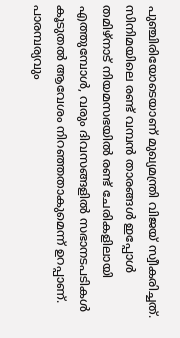പുഞ്ചിരിയോടെയാണ് മുഖ്യമന്ത്രി വിജയ് സ്വീകരിച്ചത്.
സിനിമയിലെ രണ്ട് വമ്പൻ താരങ്ങൾ ഇപ്പോൾ തമിഴ്നാട് നിയമസഭയിൽ രണ്ട് ചേരികളിലായി എത്തുമ്പോൾ, വരും ദിവസങ്ങളിൽ സഭാനടപടികൾ കൂടുതൽ ആവേശം നിറഞ്ഞതാകുമെന്ന് ഉറപ്പാണ്. പാരമ്പര്യവും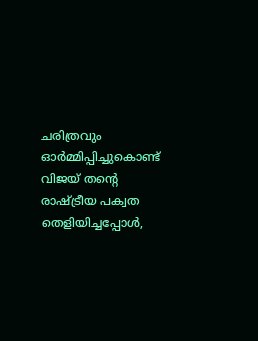ചരിത്രവും ഓർമ്മിപ്പിച്ചുകൊണ്ട് വിജയ് തന്റെ രാഷ്ട്രീയ പക്വത തെളിയിച്ചപ്പോൾ,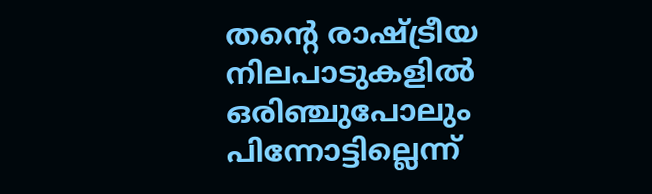തന്റെ രാഷ്ട്രീയ നിലപാടുകളിൽ ഒരിഞ്ചുപോലും പിന്നോട്ടില്ലെന്ന്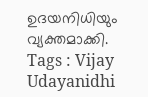ഉദയനിധിയും വ്യക്തമാക്കി.
Tags : Vijay Udayanidhi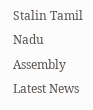Stalin Tamil Nadu Assembly Latest News